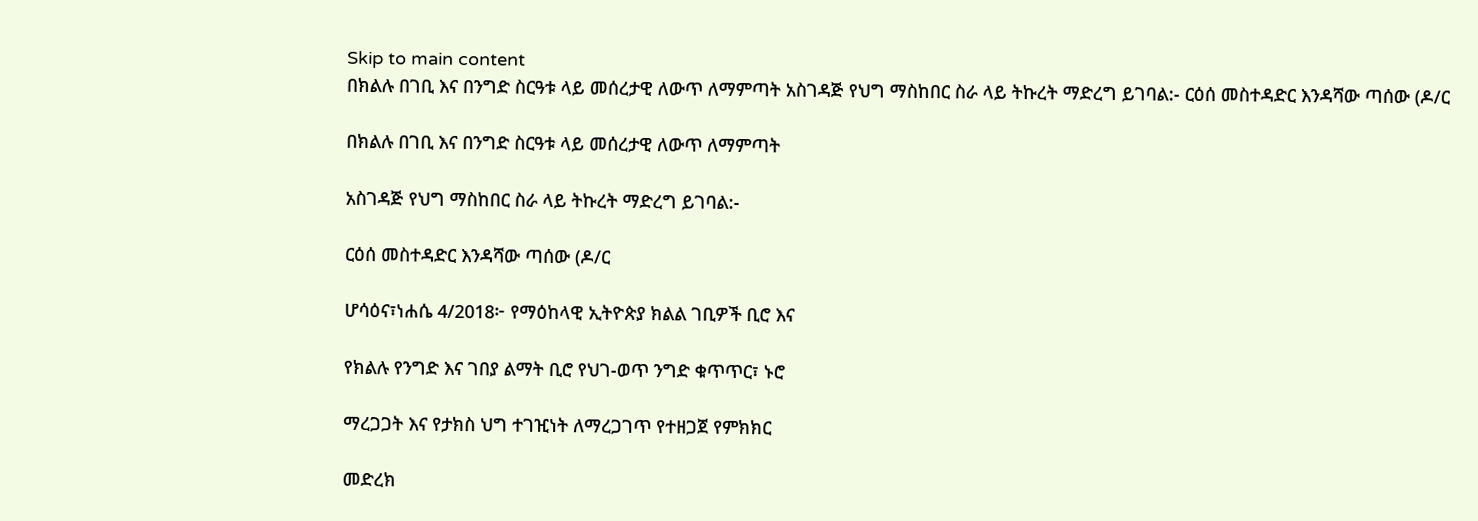Skip to main content
በክልሉ በገቢ እና በንግድ ስርዓቱ ላይ መሰረታዊ ለውጥ ለማምጣት አስገዳጅ የህግ ማስከበር ስራ ላይ ትኩረት ማድረግ ይገባል:- ርዕሰ መስተዳድር እንዳሻው ጣሰው (ዶ/ር

በክልሉ በገቢ እና በንግድ ስርዓቱ ላይ መሰረታዊ ለውጥ ለማምጣት

አስገዳጅ የህግ ማስከበር ስራ ላይ ትኩረት ማድረግ ይገባል:-

ርዕሰ መስተዳድር እንዳሻው ጣሰው (ዶ/ር

ሆሳዕና፣ነሐሴ 4/2018፦ የማዕከላዊ ኢትዮጵያ ክልል ገቢዎች ቢሮ እና

የክልሉ የንግድ እና ገበያ ልማት ቢሮ የህገ-ወጥ ንግድ ቁጥጥር፣ ኑሮ

ማረጋጋት እና የታክስ ህግ ተገዢነት ለማረጋገጥ የተዘጋጀ የምክክር

መድረክ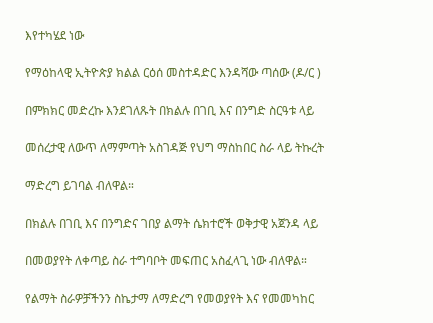እየተካሄደ ነው

የማዕከላዊ ኢትዮጵያ ክልል ርዕሰ መስተዳድር እንዳሻው ጣሰው (ዶ/ር )

በምክክር መድረኩ እንደገለጹት በክልሉ በገቢ እና በንግድ ስርዓቱ ላይ

መሰረታዊ ለውጥ ለማምጣት አስገዳጅ የህግ ማስከበር ስራ ላይ ትኩረት

ማድረግ ይገባል ብለዋል።

በክልሉ በገቢ እና በንግድና ገበያ ልማት ሴክተሮች ወቅታዊ አጀንዳ ላይ

በመወያየት ለቀጣይ ስራ ተግባቦት መፍጠር አስፈላጊ ነው ብለዋል።

የልማት ስራዎቻችንን ስኬታማ ለማድረግ የመወያየት እና የመመካከር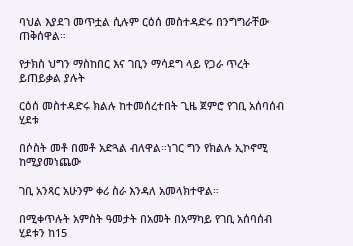ባህል እያደገ መጥቷል ሲሉም ርዕሰ መስተዳድሩ በንግግራቸው ጠቅሰዋል።

የታክስ ህግን ማስከበር እና ገቢን ማሳደግ ላይ የጋራ ጥረት ይጠይቃል ያሉት

ርዕሰ መስተዳድሩ ክልሉ ከተመሰረተበት ጊዜ ጀምሮ የገቢ አሰባሰብ ሂደቱ

በሶስት መቶ በመቶ አድጓል ብለዋል።ነገር ግን የክልሉ ኢኮኖሚ ከሚያመነጨው

ገቢ አንጻር አሁንም ቀሪ ስራ እንዳለ አመላክተዋል።

በሚቀጥሉት አምስት ዓመታት በአመት በአማካይ የገቢ አሰባሰብ ሂደቱን ከ15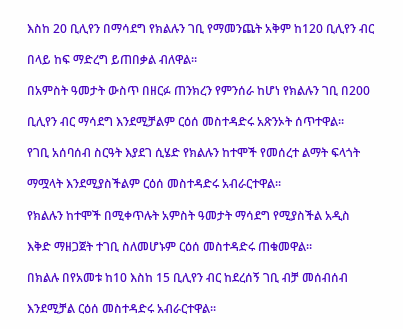እስከ 20 ቢሊየን በማሳደግ የክልሉን ገቢ የማመንጨት አቅም ከ120 ቢሊየን ብር

በላይ ከፍ ማድረግ ይጠበቃል ብለዋል።

በአምስት ዓመታት ውስጥ በዘርፉ ጠንክረን የምንሰራ ከሆነ የክልሉን ገቢ በ200

ቢሊየን ብር ማሳደግ እንደሚቻልም ርዕሰ መስተዳድሩ አጽንኦት ሰጥተዋል።

የገቢ አሰባሰብ ስርዓት እያደገ ሲሄድ የክልሉን ከተሞች የመሰረተ ልማት ፍላጎት

ማሟላት እንደሚያስችልም ርዕሰ መስተዳድሩ አብራርተዋል።

የክልሉን ከተሞች በሚቀጥሉት አምስት ዓመታት ማሳደግ የሚያስችል አዲስ

እቅድ ማዘጋጀት ተገቢ ስለመሆኑም ርዕሰ መስተዳድሩ ጠቁመዋል።

በክልሉ በየአመቱ ከ10 እስከ 15 ቢሊየን ብር ከደረሰኝ ገቢ ብቻ መሰብሰብ

እንደሚቻል ርዕሰ መስተዳድሩ አብራርተዋል።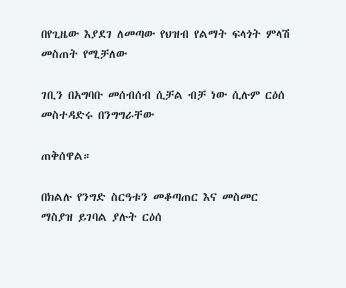በየጊዜው እያደገ ለመጣው የህዝብ የልማት ፍላጎት ምላሽ መስጠት የሚቻለው

ገቢን በአግባቡ መሰብሰብ ሲቻል ብቻ ነው ሲሉም ርዕሰ መስተዳድሩ በንግግራቸው

ጠቅሰዋል።

በክልሉ የንግድ ስርዓቱን መቆጣጠር እና መስመር ማስያዝ ይገባል ያሉት ርዕሰ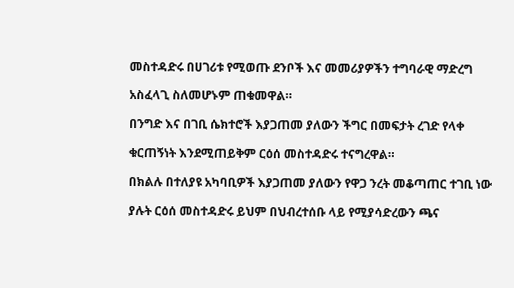መስተዳድሩ በሀገሪቱ የሚወጡ ደንቦች እና መመሪያዎችን ተግባራዊ ማድረግ

አስፈላጊ ስለመሆኑም ጠቁመዋል።

በንግድ እና በገቢ ሴክተሮች እያጋጠመ ያለውን ችግር በመፍታት ረገድ የላቀ

ቁርጠኝነት እንደሚጠይቅም ርዕሰ መስተዳድሩ ተናግረዋል።

በክልሉ በተለያዩ አካባቢዎች እያጋጠመ ያለውን የዋጋ ንረት መቆጣጠር ተገቢ ነው

ያሉት ርዕሰ መስተዳድሩ ይህም በህብረተሰቡ ላይ የሚያሳድረውን ጫና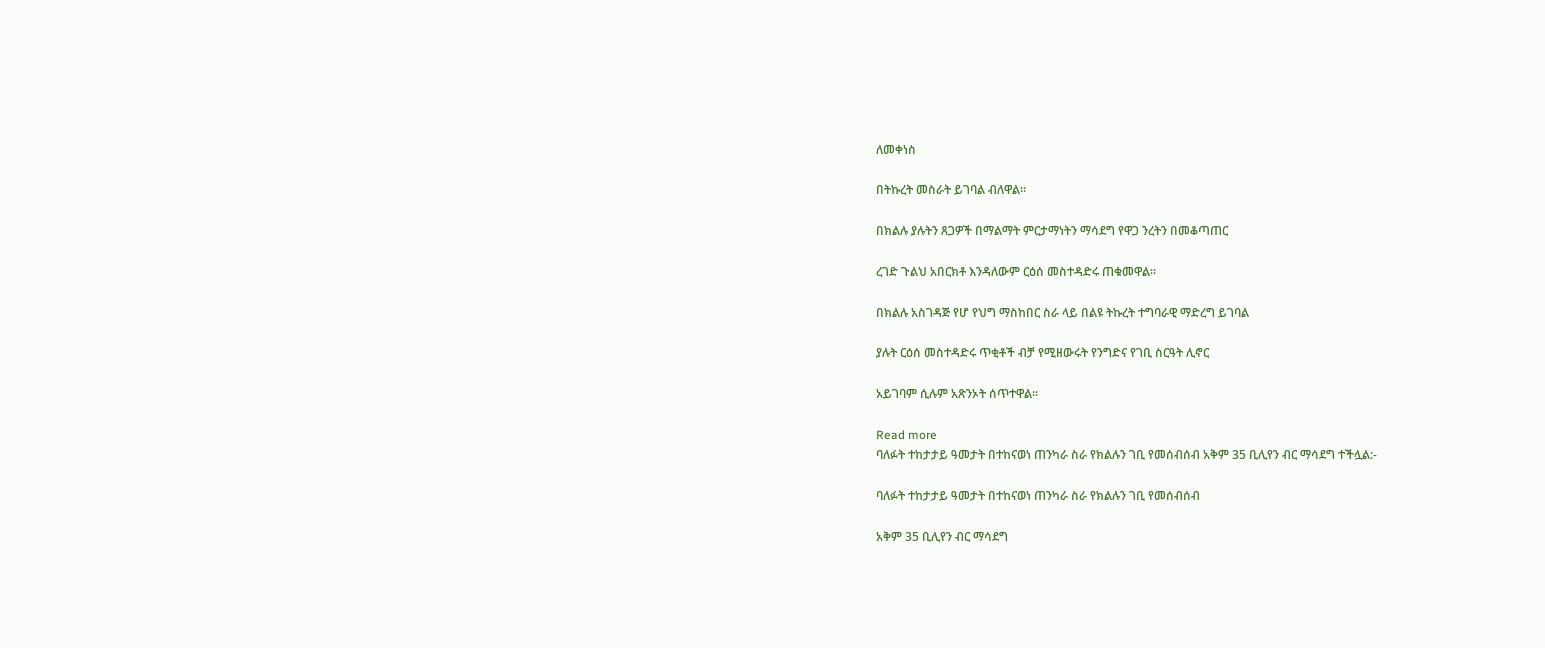ለመቀነስ

በትኩረት መስራት ይገባል ብለዋል።

በክልሉ ያሉትን ጸጋዎች በማልማት ምርታማነትን ማሳደግ የዋጋ ንረትን በመቆጣጠር

ረገድ ጉልህ አበርክቶ እንዳለውም ርዕሰ መስተዳድሩ ጠቁመዋል።

በክልሉ አስገዳጅ የሆ የህግ ማስከበር ስራ ላይ በልዩ ትኩረት ተግባራዊ ማድረግ ይገባል

ያሉት ርዕሰ መስተዳድሩ ጥቂቶች ብቻ የሚዘውሩት የንግድና የገቢ ስርዓት ሊኖር

አይገባም ሲሉም አጽንኦት ሰጥተዋል።

Read more
ባለፉት ተከታታይ ዓመታት በተከናወነ ጠንካራ ስራ የክልሉን ገቢ የመሰብሰብ አቅም 35 ቢሊየን ብር ማሳደግ ተችሏል:-

ባለፉት ተከታታይ ዓመታት በተከናወነ ጠንካራ ስራ የክልሉን ገቢ የመሰብሰብ

አቅም 35 ቢሊየን ብር ማሳደግ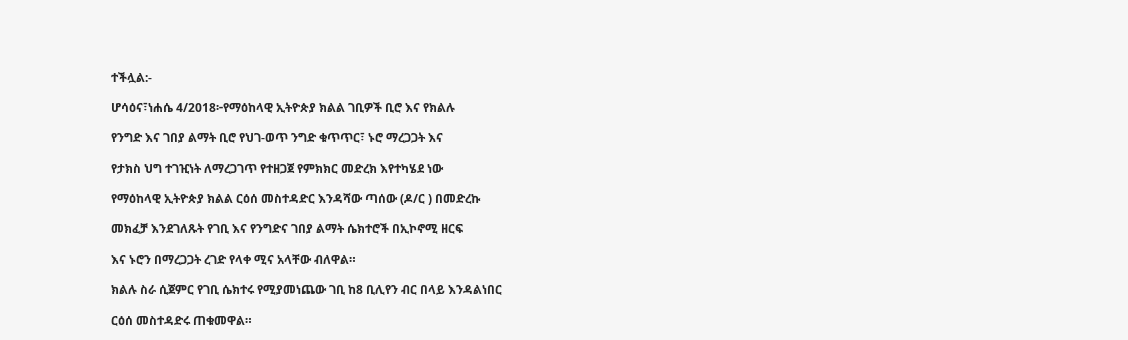ተችሏል:-

ሆሳዕና፣ነሐሴ 4/2018፦የማዕከላዊ ኢትዮጵያ ክልል ገቢዎች ቢሮ እና የክልሉ

የንግድ እና ገበያ ልማት ቢሮ የህገ-ወጥ ንግድ ቁጥጥር፣ ኑሮ ማረጋጋት እና

የታክስ ህግ ተገዢነት ለማረጋገጥ የተዘጋጀ የምክክር መድረክ እየተካሄደ ነው

የማዕከላዊ ኢትዮጵያ ክልል ርዕሰ መስተዳድር እንዳሻው ጣሰው (ዶ/ር ) በመድረኩ

መክፈቻ እንደገለጹት የገቢ እና የንግድና ገበያ ልማት ሴክተሮች በኢኮኖሚ ዘርፍ

እና ኑሮን በማረጋጋት ረገድ የላቀ ሚና አላቸው ብለዋል።

ክልሉ ስራ ሲጀምር የገቢ ሴክተሩ የሚያመነጨው ገቢ ከ8 ቢሊየን ብር በላይ እንዳልነበር

ርዕሰ መስተዳድሩ ጠቁመዋል።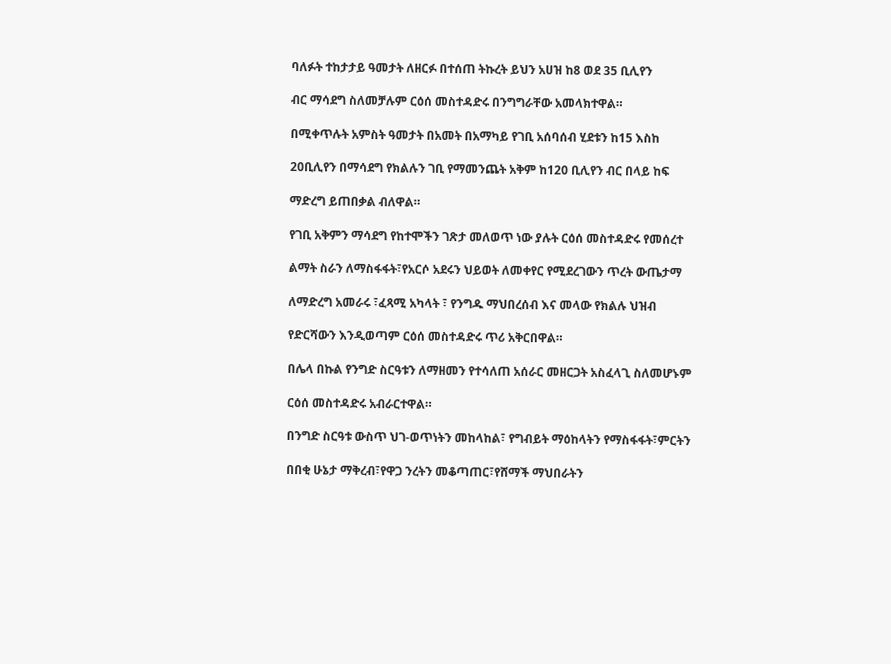ባለፉት ተከታታይ ዓመታት ለዘርፉ በተሰጠ ትኩረት ይህን አሀዝ ከ8 ወደ 35 ቢሊየን

ብር ማሳደግ ስለመቻሉም ርዕሰ መስተዳድሩ በንግግራቸው አመላክተዋል።

በሚቀጥሉት አምስት ዓመታት በአመት በአማካይ የገቢ አሰባሰብ ሂደቱን ከ15 እስከ

20ቢሊየን በማሳደግ የክልሉን ገቢ የማመንጨት አቅም ከ120 ቢሊየን ብር በላይ ከፍ

ማድረግ ይጠበቃል ብለዋል።

የገቢ አቅምን ማሳደግ የከተሞችን ገጽታ መለወጥ ነው ያሉት ርዕሰ መስተዳድሩ የመሰረተ

ልማት ስራን ለማስፋፋት፣የአርሶ አደሩን ህይወት ለመቀየር የሚደረገውን ጥረት ውጤታማ

ለማድረግ አመራሩ ፣ፈጻሚ አካላት ፣ የንግዱ ማህበረሰብ እና መላው የክልሉ ህዝብ

የድርሻውን እንዲወጣም ርዕሰ መስተዳድሩ ጥሪ አቅርበዋል።

በሌላ በኩል የንግድ ስርዓቱን ለማዘመን የተሳለጠ አሰራር መዘርጋት አስፈላጊ ስለመሆኑም

ርዕሰ መስተዳድሩ አብራርተዋል።

በንግድ ስርዓቱ ውስጥ ህገ-ወጥነትን መከላከል፣ የግብይት ማዕከላትን የማስፋፋት፣ምርትን

በበቂ ሁኔታ ማቅረብ፣የዋጋ ንረትን መቆጣጠር፣የሸማች ማህበራትን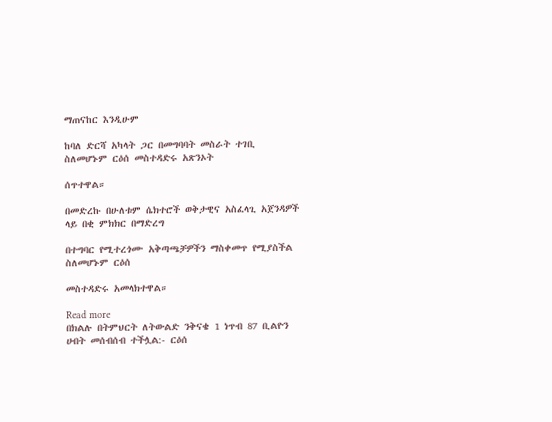ማጠናከር እንዲሁም

ከባለ ድርሻ አካላት ጋር በመግባባት መስራት ተገቢ ስለመሆኑም ርዕሰ መስተዳድሩ አጽንኦት

ሰጥተዋል።

በመድረኩ በሁለቱም ሴክተሮች ወቅታዊና አስፈላጊ አጀንዳዎች ላይ በቂ ምክክር በማድረግ

በተግባር የሚተረጎሙ አቅጣጫቻዎችን ማስቀመጥ የሚያስችል ስለመሆኑም ርዕሰ

መስተዳድሩ አመላክተዋል።

Read more
በክልሉ በትምህርት ለትውልድ ንቅናቄ 1 ነጥብ 87 ቢልዮን ሀብት መሰብሰብ ተችሏል:- ርዕሰ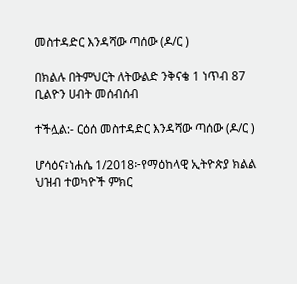መስተዳድር እንዳሻው ጣሰው (ዶ/ር )

በክልሉ በትምህርት ለትውልድ ንቅናቄ 1 ነጥብ 87 ቢልዮን ሀብት መሰብሰብ

ተችሏል:- ርዕሰ መስተዳድር እንዳሻው ጣሰው (ዶ/ር )

ሆሳዕና፣ነሐሴ 1/2018፦የማዕከላዊ ኢትዮጵያ ክልል ህዝብ ተወካዮች ምክር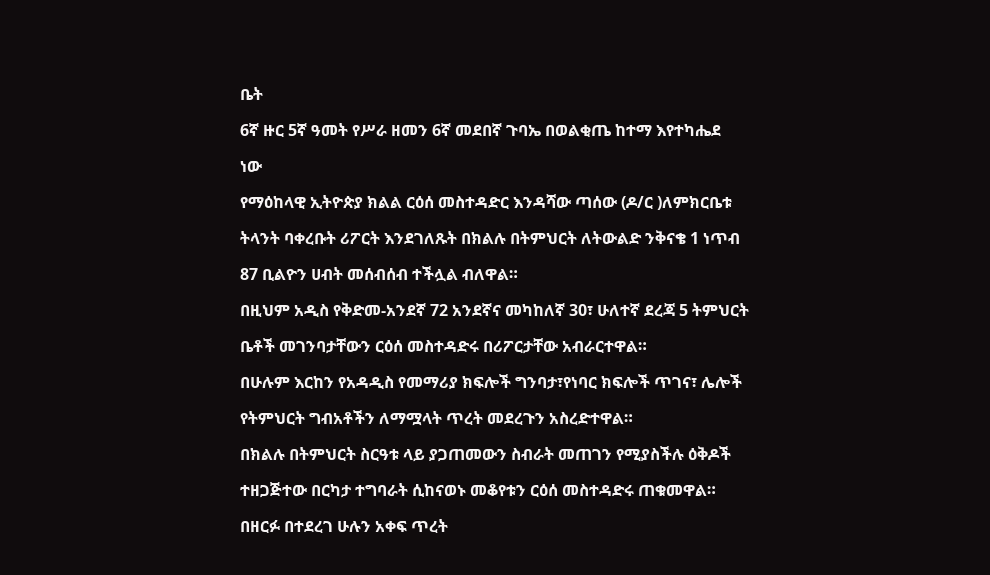ቤት

6ኛ ዙር 5ኛ ዓመት የሥራ ዘመን 6ኛ መደበኛ ጉባኤ በወልቂጤ ከተማ እየተካሔደ

ነው

የማዕከላዊ ኢትዮጵያ ክልል ርዕሰ መስተዳድር እንዳሻው ጣሰው (ዶ/ር )ለምክርቤቱ

ትላንት ባቀረቡት ሪፖርት እንደገለጹት በክልሉ በትምህርት ለትውልድ ንቅናቄ 1 ነጥብ

87 ቢልዮን ሀብት መሰብሰብ ተችሏል ብለዋል።

በዚህም አዲስ የቅድመ-አንደኛ 72 አንደኛና መካከለኛ 30፣ ሁለተኛ ደረጃ 5 ትምህርት

ቤቶች መገንባታቸውን ርዕሰ መስተዳድሩ በሪፖርታቸው አብራርተዋል።

በሁሉም እርከን የአዳዲስ የመማሪያ ክፍሎች ግንባታ፣የነባር ክፍሎች ጥገና፣ ሌሎች

የትምህርት ግብአቶችን ለማሟላት ጥረት መደረጉን አስረድተዋል።

በክልሉ በትምህርት ስርዓቱ ላይ ያጋጠመውን ስብራት መጠገን የሚያስችሉ ዕቅዶች

ተዘጋጅተው በርካታ ተግባራት ሲከናወኑ መቆየቱን ርዕሰ መስተዳድሩ ጠቁመዋል።

በዘርፉ በተደረገ ሁሉን አቀፍ ጥረት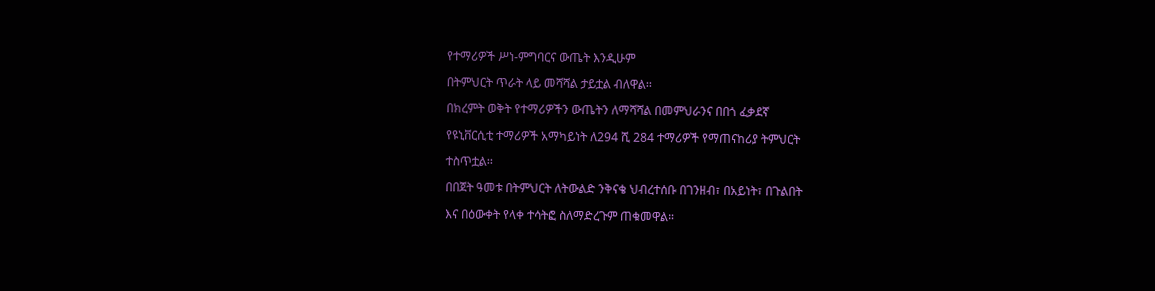የተማሪዎች ሥነ-ምግባርና ውጤት እንዲሁም

በትምህርት ጥራት ላይ መሻሻል ታይቷል ብለዋል፡፡

በክረምት ወቅት የተማሪዎችን ውጤትን ለማሻሻል በመምህራንና በበጎ ፈቃደኛ

የዩኒቨርሲቲ ተማሪዎች አማካይነት ለ294 ሺ 284 ተማሪዎች የማጠናከሪያ ትምህርት

ተስጥቷል፡፡

በበጀት ዓመቱ በትምህርት ለትውልድ ንቅናቄ ህብረተሰቡ በገንዘብ፣ በአይነት፣ በጉልበት

እና በዕውቀት የላቀ ተሳትፎ ስለማድረጉም ጠቁመዋል።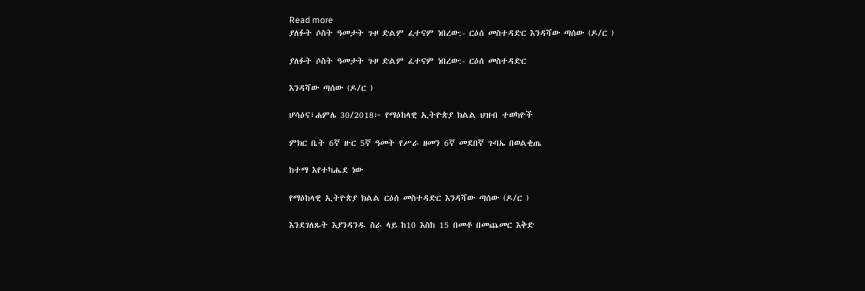Read more
ያለፉት ሶስት ዓመታት ጉዞ ድልም ፈተናም ነበረው:- ርዕሰ መስተዳድር እንዳሻው ጣሰው (ዶ/ር )

ያለፉት ሶስት ዓመታት ጉዞ ድልም ፈተናም ነበረው:- ርዕሰ መስተዳድር

እንዳሻው ጣሰው (ዶ/ር )

ሆሳዕና፣ሐምሌ 30/2018፦ የማዕከላዊ ኢትዮጵያ ክልል ህዝብ ተወካዮች

ምክር ቤት 6ኛ ዙር 5ኛ ዓመት የሥራ ዘመን 6ኛ መደበኛ ጉባኤ በወልቂጤ

ከተማ እየተካሔደ ነው

የማዕከላዊ ኢትዮጵያ ክልል ርዕሰ መስተዳድር እንዳሻው ጣሰው (ዶ/ር )

እንደገለጹት እያንዳንዱ ስራ ላይ ከ10 እስከ 15 በመቶ በመጨመር እቅድ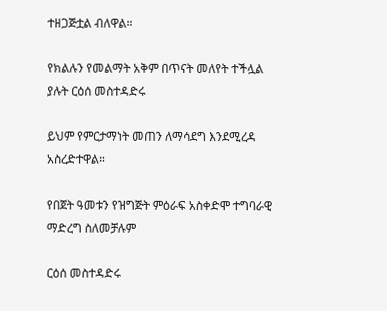ተዘጋጅቷል ብለዋል።

የክልሉን የመልማት አቅም በጥናት መለየት ተችሏል ያሉት ርዕሰ መስተዳድሩ

ይህም የምርታማነት መጠን ለማሳደግ እንደሚረዳ አስረድተዋል።

የበጀት ዓመቱን የዝግጅት ምዕራፍ አስቀድሞ ተግባራዊ ማድረግ ስለመቻሉም

ርዕሰ መስተዳድሩ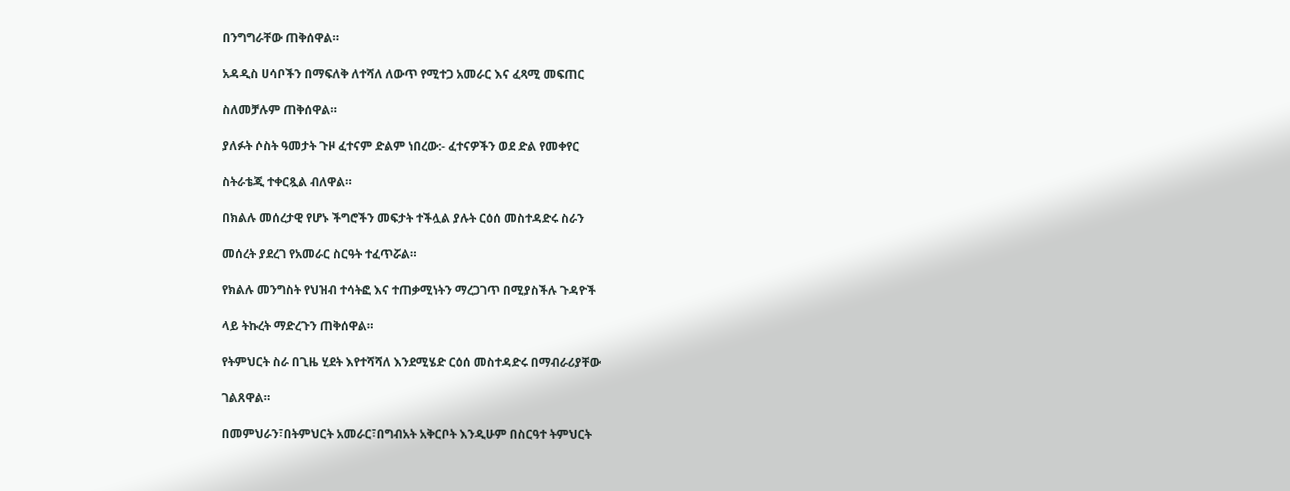በንግግራቸው ጠቅሰዋል።

አዳዲስ ሀሳቦችን በማፍለቅ ለተሻለ ለውጥ የሚተጋ አመራር እና ፈጻሚ መፍጠር

ስለመቻሉም ጠቅሰዋል።

ያለፉት ሶስት ዓመታት ጉዞ ፈተናም ድልም ነበረው:- ፈተናዎችን ወደ ድል የመቀየር

ስትራቴጂ ተቀርጿል ብለዋል።

በክልሉ መሰረታዊ የሆኑ ችግሮችን መፍታት ተችሏል ያሉት ርዕሰ መስተዳድሩ ስራን

መሰረት ያደረገ የአመራር ስርዓት ተፈጥሯል።

የክልሉ መንግስት የህዝብ ተሳትፎ እና ተጠቃሚነትን ማረጋገጥ በሚያስችሉ ጉዳዮች

ላይ ትኩረት ማድረጉን ጠቅሰዋል።

የትምህርት ስራ በጊዜ ሂደት እየተሻሻለ እንደሚሄድ ርዕሰ መስተዳድሩ በማብራሪያቸው

ገልጸዋል።

በመምህራን፣በትምህርት አመራር፣በግብአት አቅርቦት እንዲሁም በስርዓተ ትምህርት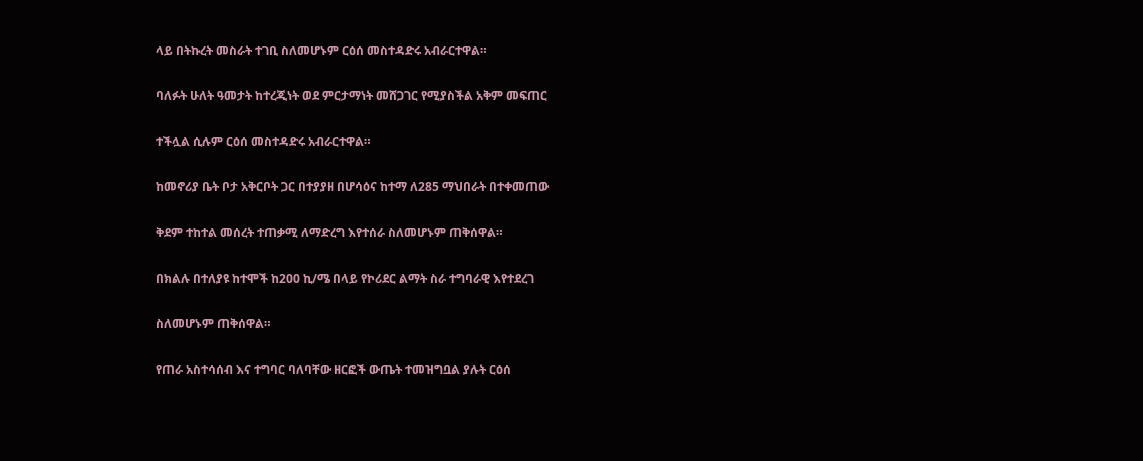ላይ በትኩረት መስራት ተገቢ ስለመሆኑም ርዕሰ መስተዳድሩ አብራርተዋል።

ባለፉት ሁለት ዓመታት ከተረጂነት ወደ ምርታማነት መሸጋገር የሚያስችል አቅም መፍጠር

ተችሏል ሲሉም ርዕሰ መስተዳድሩ አብራርተዋል።

ከመኖሪያ ቤት ቦታ አቅርቦት ጋር በተያያዘ በሆሳዕና ከተማ ለ285 ማህበራት በተቀመጠው

ቅደም ተከተል መሰረት ተጠቃሚ ለማድረግ እየተሰራ ስለመሆኑም ጠቅሰዋል።

በክልሉ በተለያዩ ከተሞች ከ200 ኪ/ሜ በላይ የኮሪደር ልማት ስራ ተግባራዊ እየተደረገ

ስለመሆኑም ጠቅሰዋል።

የጠራ አስተሳሰብ እና ተግባር ባለባቸው ዘርፎች ውጤት ተመዝግቧል ያሉት ርዕሰ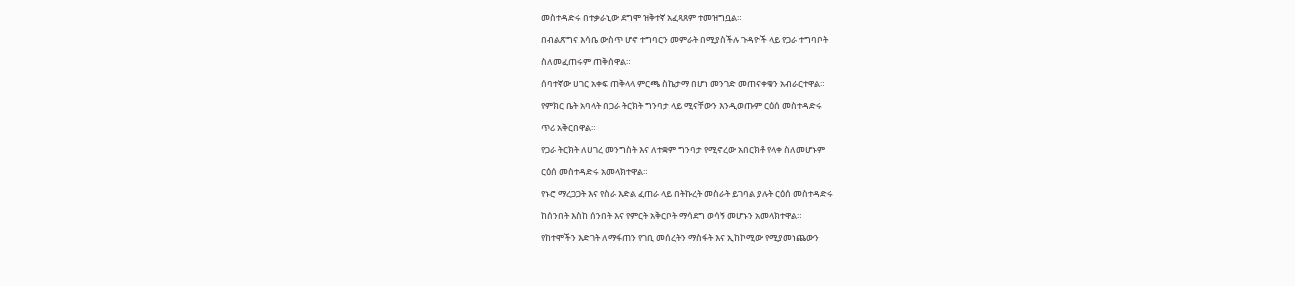መስተዳድሩ በተቃራኒው ደግሞ ዝቅተኛ አፈጻጸም ተመዝግቧል።

በብልጽግና እሳቤ ውስጥ ሆኖ ተግባርን መምራት በሚያስችሉ ጉዳዮች ላይ የጋራ ተግባቦት

ስለመፈጠሩም ጠቅሰዋል።

ሰባተኛው ሀገር አቀፍ ጠቅላላ ምርጫ ስኬታማ በሆነ መንገድ መጠናቀቁን አብራርተዋል።

የምክር ቤት አባላት በጋራ ትርክት ግንባታ ላይ ሚናቸውን እንዲወጡም ርዕሰ መስተዳድሩ

ጥሪ አቅርበዋል።

የጋራ ትርክት ለሀገረ መንግስት እና ለተቋም ግንባታ የሚኖረው አበርክቶ የላቀ ስለመሆኑም

ርዕሰ መስተዳድሩ አመላክተዋል።

የኑሮ ማረጋጋት እና የስራ እድል ፈጠራ ላይ በትኩረት መስራት ይገባል ያሉት ርዕሰ መስተዳድሩ

ከሰንበት እስከ ሰንበት እና የምርት አቅርቦት ማሳደግ ወሳኝ መሆኑን አመላክተዋል።

የከተሞችን እድገት ለማፋጠን የገቢ መሰረትን ማስፋት እና ኢከኮሚው የሚያመነጨውን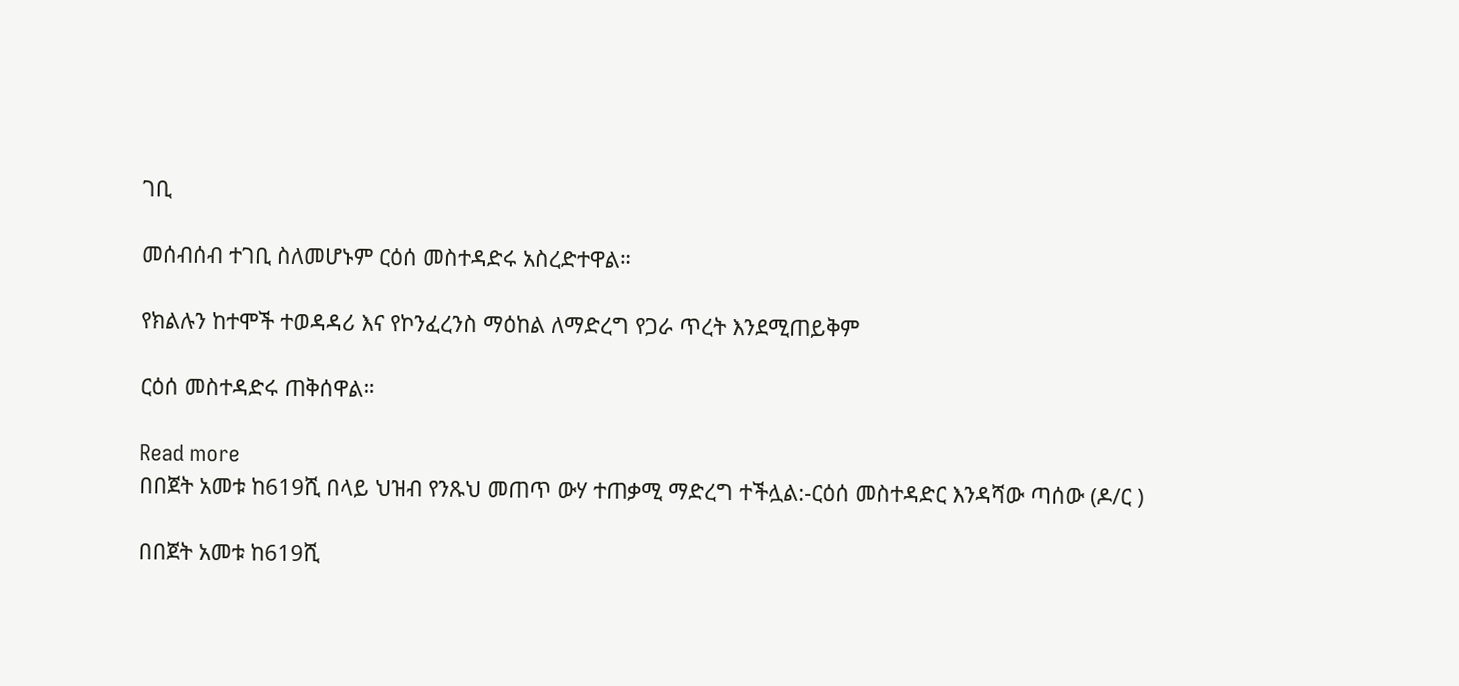ገቢ

መሰብሰብ ተገቢ ስለመሆኑም ርዕሰ መስተዳድሩ አስረድተዋል።

የክልሉን ከተሞች ተወዳዳሪ እና የኮንፈረንስ ማዕከል ለማድረግ የጋራ ጥረት እንደሚጠይቅም

ርዕሰ መስተዳድሩ ጠቅሰዋል።

Read more
በበጀት አመቱ ከ619ሺ በላይ ህዝብ የንጹህ መጠጥ ውሃ ተጠቃሚ ማድረግ ተችሏል:-ርዕሰ መስተዳድር እንዳሻው ጣሰው (ዶ/ር )

በበጀት አመቱ ከ619ሺ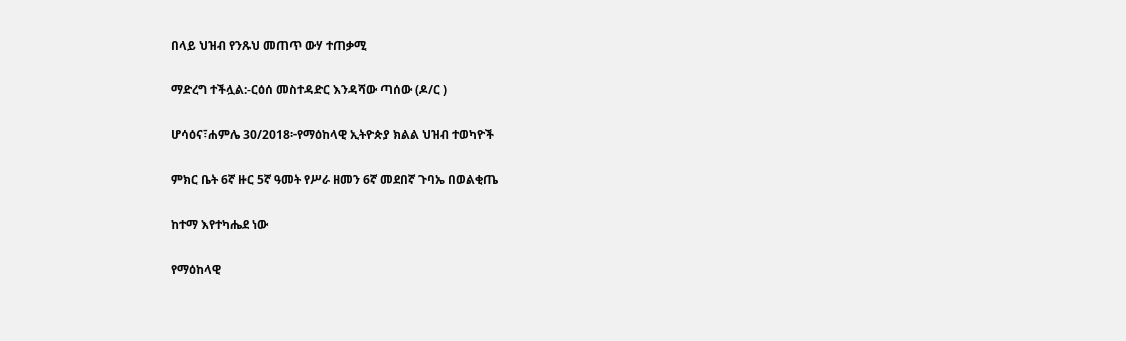በላይ ህዝብ የንጹህ መጠጥ ውሃ ተጠቃሚ

ማድረግ ተችሏል:-ርዕሰ መስተዳድር እንዳሻው ጣሰው (ዶ/ር )

ሆሳዕና፣ሐምሌ 30/2018፦የማዕከላዊ ኢትዮጵያ ክልል ህዝብ ተወካዮች

ምክር ቤት 6ኛ ዙር 5ኛ ዓመት የሥራ ዘመን 6ኛ መደበኛ ጉባኤ በወልቂጤ

ከተማ እየተካሔደ ነው

የማዕከላዊ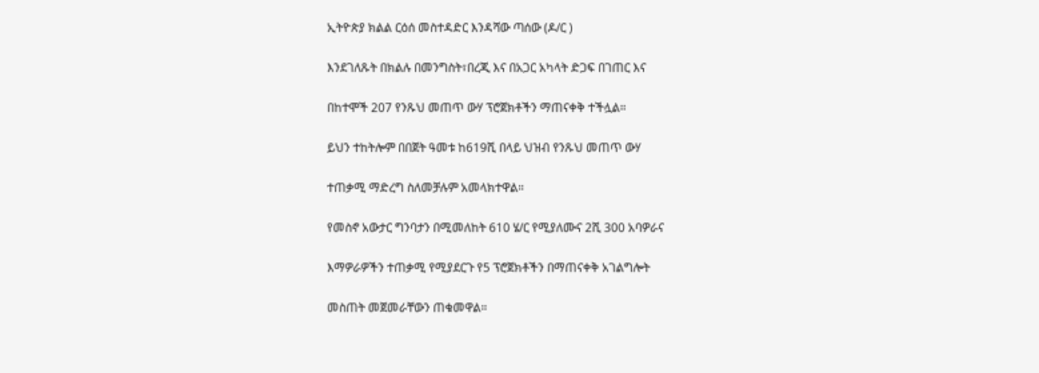ኢትዮጵያ ክልል ርዕሰ መስተዳድር እንዳሻው ጣሰው (ዶ/ር )

እንደገለጹት በክልሉ በመንግስት፣በረጂ እና በአጋር አካላት ድጋፍ በገጠር እና

በከተሞች 207 የንጹህ መጠጥ ውሃ ፕሮጀክቶችን ማጠናቀቅ ተችሏል።

ይህን ተከትሎም በበጀት ዓመቱ ከ619ሺ በላይ ህዝብ የንጹህ መጠጥ ውሃ

ተጠቃሚ ማድረግ ስለመቻሉም አመላክተዋል።

የመስኖ አውታር ግንባታን በሚመለከት 610 ሄ/ር የሚያለሙና 2ሺ 300 አባዎራና

እማዎራዎችን ተጠቃሚ የሚያደርጉ የ5 ፕሮጀክቶችን በማጠናቀቅ አገልግሎት

መስጠት መጀመራቸውን ጠቁመዋል።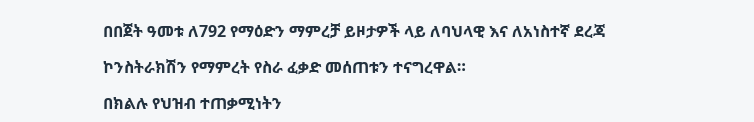በበጀት ዓመቱ ለ792 የማዕድን ማምረቻ ይዞታዎች ላይ ለባህላዊ እና ለአነስተኛ ደረጃ

ኮንስትራክሽን የማምረት የስራ ፈቃድ መሰጠቱን ተናግረዋል።

በክልሉ የህዝብ ተጠቃሚነትን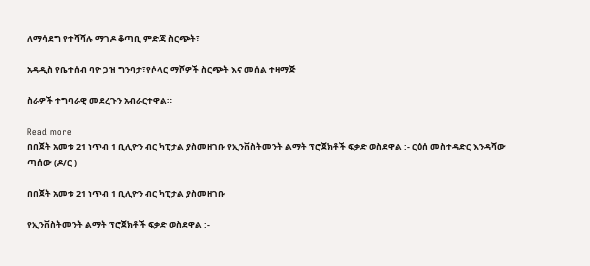ለማሳደግ የተሻሻሉ ማገዶ ቆጣቢ ምድጃ ስርጭት፣

አዳዲስ የቤተሰብ ባዮ ጋዝ ግንባታ፣የሶላር ማሾዎች ስርጭት እና መሰል ተዛማጅ

ስራዎች ተግባራዊ መደረጉን አብራርተዋል።

Read more
በበጀት አመቱ 21 ነጥብ 1 ቢሊዮን ብር ካፒታል ያስመዘገቡ የኢንቨስትመንት ልማት ፕሮጀክቶች ፍቃድ ወስደዋል :- ርዕሰ መስተዳድር እንዳሻው ጣሰው (ዶ/ር )

በበጀት አመቱ 21 ነጥብ 1 ቢሊዮን ብር ካፒታል ያስመዘገቡ

የኢንቨስትመንት ልማት ፕሮጀክቶች ፍቃድ ወስደዋል :-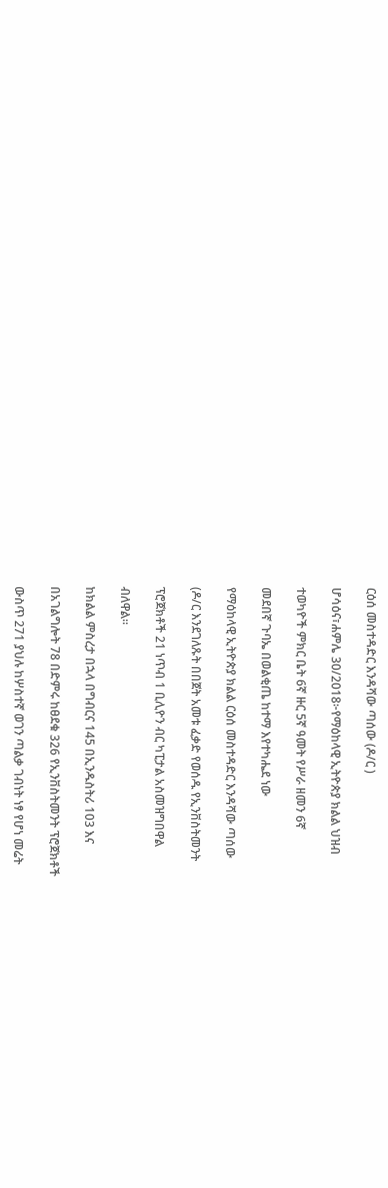ርዕሰ መስተዳድር እንዳሻው ጣሰው (ዶ/ር )

ሆሳዕና፣ሐምሌ 30/2018፦የማዕከላዊ ኢትዮጵያ ክልል ህዝብ

ተወካዮች ምክር ቤት 6ኛ ዙር 5ኛ ዓመት የሥራ ዘመን 6ኛ

መደበኛ ጉባኤ በወልቂጤ ከተማ እየተካሔደ ነው

የማዕከላዊ ኢትዮጵያ ክልል ርዕሰ መስተዳድር እንዳሻው ጣሰው

(ዶ/ር እንደገለጹት በበጀት አመቱ ፈቃድ የወሰዱ የኢንቨስትመንት

ፕሮጀክቶች 21 ነጥብ 1 ቢሊዮን ብር ካፒታል አስመዝግበዋል

ብለዋል።

ከክልል ምስረታ በኋላ በግብርና 145 በኢንዱስትሪ 103 እና

በአገልግሎት 78 በድምሩ ከፀደቁ 326 የኢንቨስትመንት ፕሮጀክቶች

ውስጥ 271 ያህሉ ከሦስተኛ ወገን ጣልቃ ገብነት ነፃ የሆነ መሬት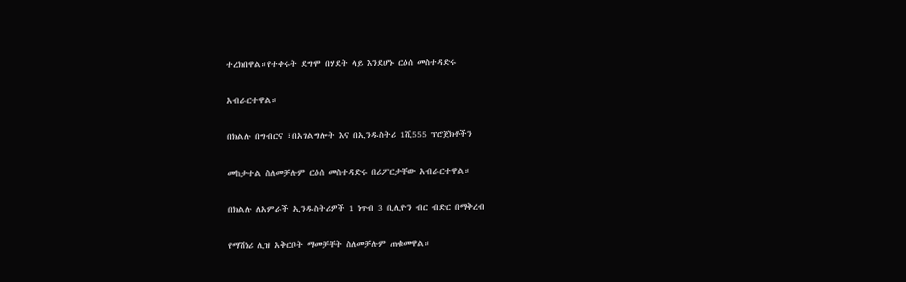ተረክበዋል።የተቀሩት ደግሞ በሃደት ላይ እንደሆኑ ርዕሰ መስተዳድሩ

አብራርተዋል።

በክልሉ በግብርና ፣በአገልግሎት እና በኢንዱስትሪ 1ሺ555 ፕሮጀክቶችን

መከታተል ስለመቻሉም ርዕሰ መስተዳድሩ በሪፖርታቸው አብራርተዋል።

በክልሉ ለአምራች ኢንዱስትሪዎች 1 ነጥብ 3 ቢሊዮን ብር ብድር በማቅረብ

የማሽነሪ ሊዝ አቅርቦት ማመቻቸት ስለመቻሉም ጠቁመዋል።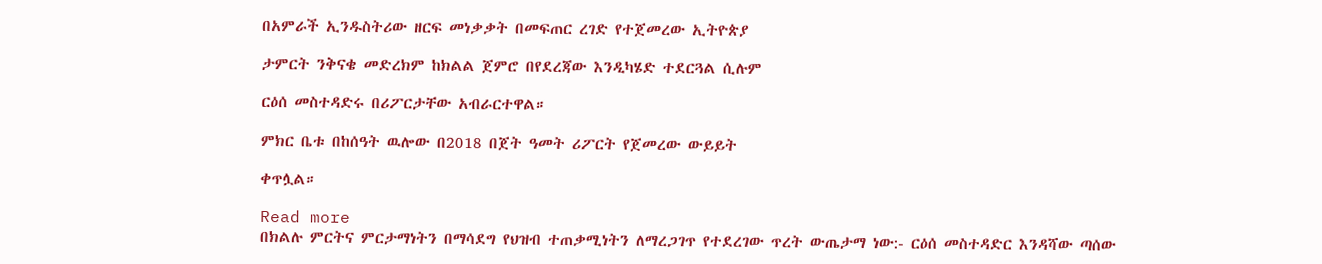በአምራች ኢንዱስትሪው ዘርፍ መነቃቃት በመፍጠር ረገድ የተጀመረው ኢትዮጵያ

ታምርት ንቅናቄ መድረክም ከክልል ጀምሮ በየደረጃው እንዲካሄድ ተደርጓል ሲሉም

ርዕሰ መስተዳድሩ በሪፖርታቸው አብራርተዋል።

ምክር ቤቱ በከሰዓት ዉሎው በ2018 በጀት ዓመት ሪፖርት የጀመረው ውይይት

ቀጥሏል።

Read more
በክልሉ ምርትና ምርታማነትን በማሳደግ የህዝብ ተጠቃሚነትን ለማረጋገጥ የተደረገው ጥረት ውጤታማ ነው:- ርዕሰ መስተዳድር እንዳሻው ጣሰው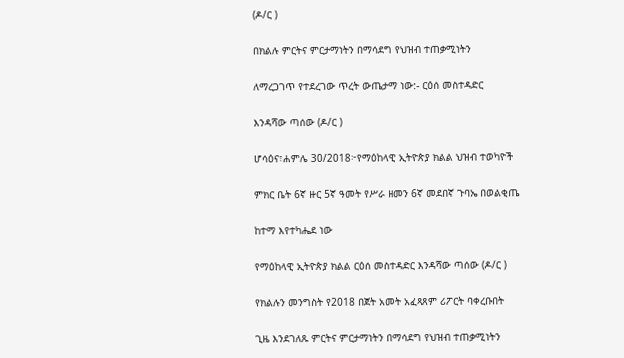(ዶ/ር )

በክልሉ ምርትና ምርታማነትን በማሳደግ የህዝብ ተጠቃሚነትን

ለማረጋገጥ የተደረገው ጥረት ውጤታማ ነው:- ርዕሰ መስተዳድር

እንዳሻው ጣሰው (ዶ/ር )

ሆሳዕና፣ሐምሌ 30/2018፦የማዕከላዊ ኢትዮጵያ ክልል ህዝብ ተወካዮች

ምክር ቤት 6ኛ ዙር 5ኛ ዓመት የሥራ ዘመን 6ኛ መደበኛ ጉባኤ በወልቂጤ

ከተማ እየተካሔደ ነው

የማዕከላዊ ኢትዮጵያ ክልል ርዕሰ መስተዳድር እንዳሻው ጣሰው (ዶ/ር )

የክልሉን መንግስት የ2018 በጀት አመት አፈጻጸም ሪፖርት ባቀረቡበት

ጊዜ እንደገለጹ ምርትና ምርታማነትን በማሳደግ የህዝብ ተጠቃሚነትን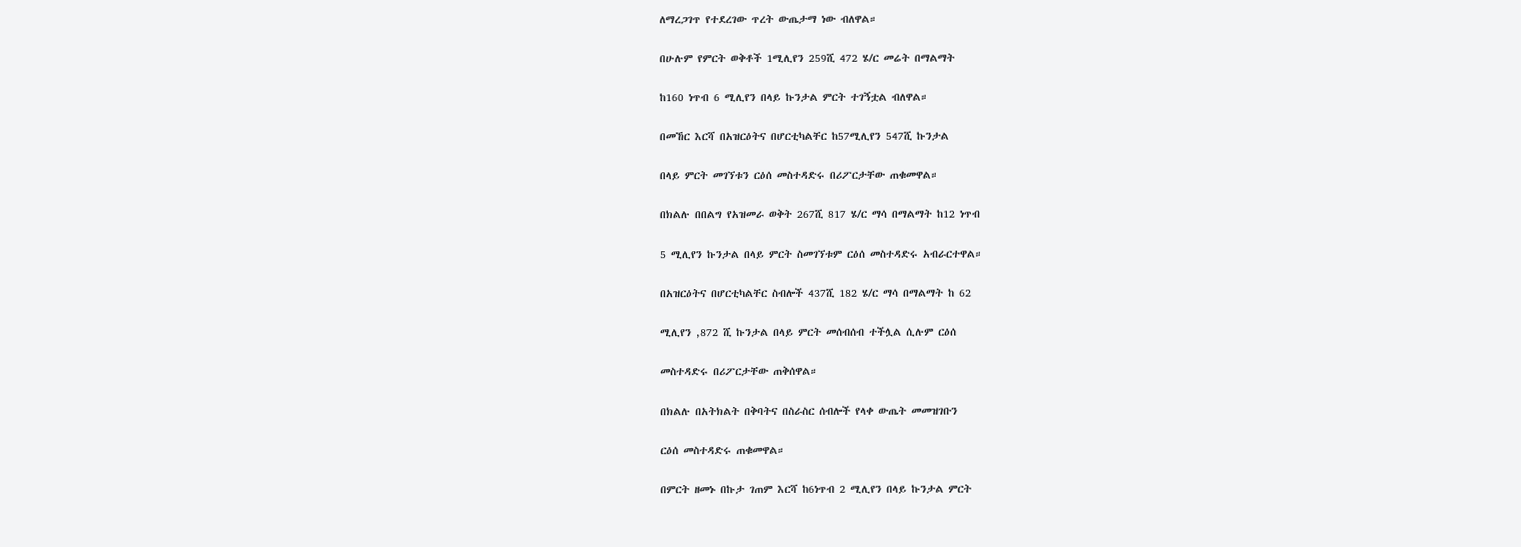ለማረጋገጥ የተደረገው ጥረት ውጤታማ ነው ብለዋል።

በሁሉም የምርት ወቅቶች 1ሚሊየን 259ሺ 472 ሄ/ር መሬት በማልማት

ከ160 ነጥብ 6 ሚሊየን በላይ ኩንታል ምርት ተገኝቷል ብለዋል።

በመኸር እርሻ በአዝርዕትና በሆርቲካልቸር ከ57ሚሊየን 547ሺ ኩንታል

በላይ ምርት መገኘቱን ርዕሰ መስተዳድሩ በሪፖርታቸው ጠቁመዋል።

በክልሉ በበልግ የአዝመራ ወቅት 267ሺ 817 ሄ/ር ማሳ በማልማት ከ12 ነጥብ

5 ሚሊየን ኩንታል በላይ ምርት ስመገኘቱም ርዕሰ መስተዳድሩ አብራርተዋል።

በአዝርዕትና በሆርቲካልቸር ስብሎች 437ሺ 182 ሄ/ር ማሳ በማልማት ከ 62

ሚሊየን ,872 ሺ ኩንታል በላይ ምርት መሰብሰብ ተችሏል ሲሉም ርዕሰ

መስተዳድሩ በሪፖርታቸው ጠቅሰዋል።

በክልሉ በአትክልት በቅባትና በስራስር ሰብሎች የላቀ ውጤት መመዝገቡን

ርዕሰ መስተዳድሩ ጠቁመዋል።

በምርት ዘመኑ በኩታ ገጠም እርሻ ከ6ነጥብ 2 ሚሊየን በላይ ኩንታል ምርት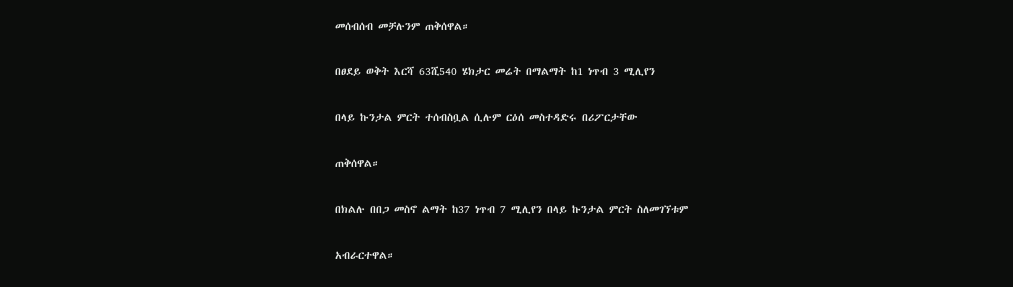መሰብሰብ መቻሉንም ጠቅሰዋል።

በፀደይ ወቅት እርሻ 63ሺ540 ሄክታር መሬት በማልማት ከ1 ነጥብ 3 ሚሊየን

በላይ ኩንታል ምርት ተሰብስቧል ሲሉም ርዕሰ መስተዳድሩ በሪፖርታቸው

ጠቅሰዋል።

በክልሉ በበጋ መስኖ ልማት ከ37 ነጥብ 7 ሚሊየን በላይ ኩንታል ምርት ስለመገኘቱም

አብራርተዋል።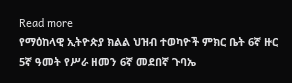Read more
የማዕከላዊ ኢትዮጵያ ክልል ህዝብ ተወካዮች ምክር ቤት 6ኛ ዙር 5ኛ ዓመት የሥራ ዘመን 6ኛ መደበኛ ጉባኤ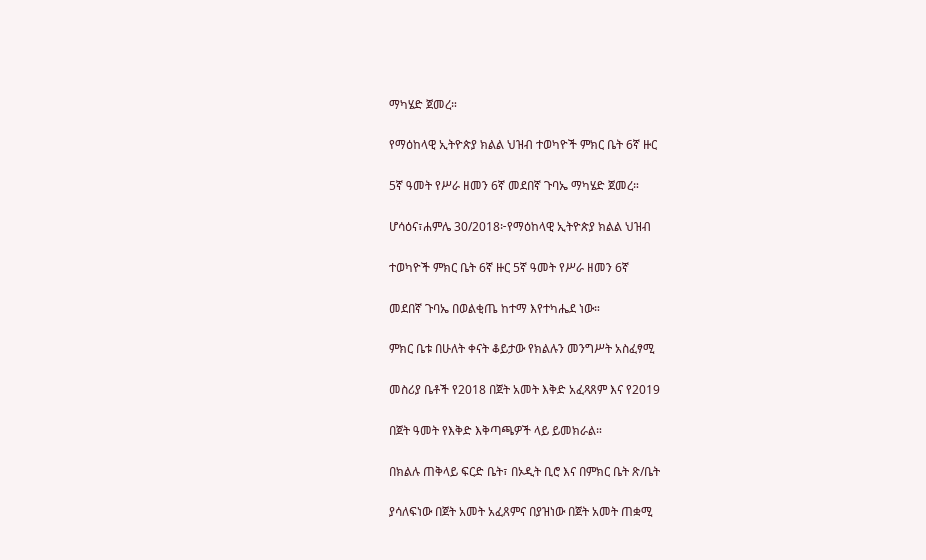ማካሄድ ጀመረ።

የማዕከላዊ ኢትዮጵያ ክልል ህዝብ ተወካዮች ምክር ቤት 6ኛ ዙር

5ኛ ዓመት የሥራ ዘመን 6ኛ መደበኛ ጉባኤ ማካሄድ ጀመረ።

ሆሳዕና፣ሐምሌ 30/2018፦የማዕከላዊ ኢትዮጵያ ክልል ህዝብ

ተወካዮች ምክር ቤት 6ኛ ዙር 5ኛ ዓመት የሥራ ዘመን 6ኛ

መደበኛ ጉባኤ በወልቂጤ ከተማ እየተካሔደ ነው።

ምክር ቤቱ በሁለት ቀናት ቆይታው የክልሉን መንግሥት አስፈፃሚ

መስሪያ ቤቶች የ2018 በጀት አመት እቅድ አፈጻጸም እና የ2019

በጀት ዓመት የእቅድ እቅጣጫዎች ላይ ይመክራል።

በክልሉ ጠቅላይ ፍርድ ቤት፣ በኦዲት ቢሮ እና በምክር ቤት ጽ/ቤት

ያሳለፍነው በጀት አመት አፈጸምና በያዝነው በጀት አመት ጠቋሚ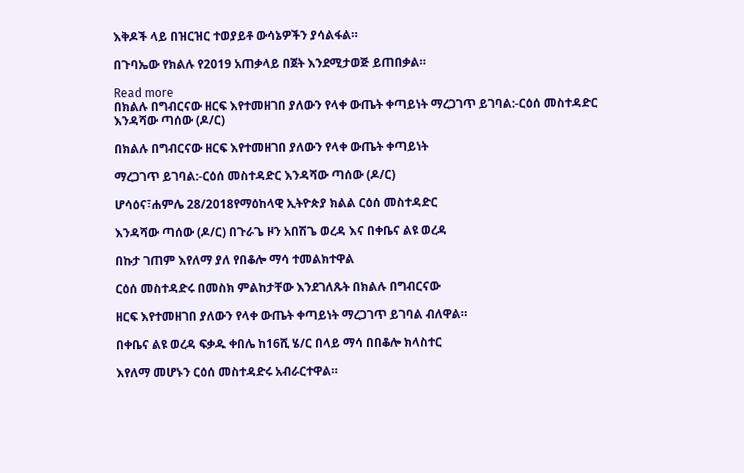እቅዶች ላይ በዝርዝር ተወያይቶ ውሳኔዎችን ያሳልፋል።

በጉባኤው የክልሉ የ2019 አጠቃላይ በጀት እንደሚታወጅ ይጠበቃል።

Read more
በክልሉ በግብርናው ዘርፍ እየተመዘገበ ያለውን የላቀ ውጤት ቀጣይነት ማረጋገጥ ይገባል:-ርዕሰ መስተዳድር እንዳሻው ጣሰው (ዶ/ር)

በክልሉ በግብርናው ዘርፍ እየተመዘገበ ያለውን የላቀ ውጤት ቀጣይነት

ማረጋገጥ ይገባል:-ርዕሰ መስተዳድር እንዳሻው ጣሰው (ዶ/ር)

ሆሳዕና፣ሐምሌ 28/2018የማዕከላዊ ኢትዮጵያ ክልል ርዕሰ መስተዳድር

እንዳሻው ጣሰው (ዶ/ር) በጉራጌ ዞን አበሽጌ ወረዳ እና በቀቤና ልዩ ወረዳ

በኩታ ገጠም እየለማ ያለ የበቆሎ ማሳ ተመልክተዋል

ርዕሰ መስተዳድሩ በመስክ ምልከታቸው እንደገለጹት በክልሉ በግብርናው

ዘርፍ እየተመዘገበ ያለውን የላቀ ውጤት ቀጣይነት ማረጋገጥ ይገባል ብለዋል።

በቀቤና ልዩ ወረዳ ፍቃዱ ቀበሌ ከ16ሺ ሄ/ር በላይ ማሳ በበቆሎ ክላስተር

እየለማ መሆኑን ርዕሰ መስተዳድሩ አብራርተዋል።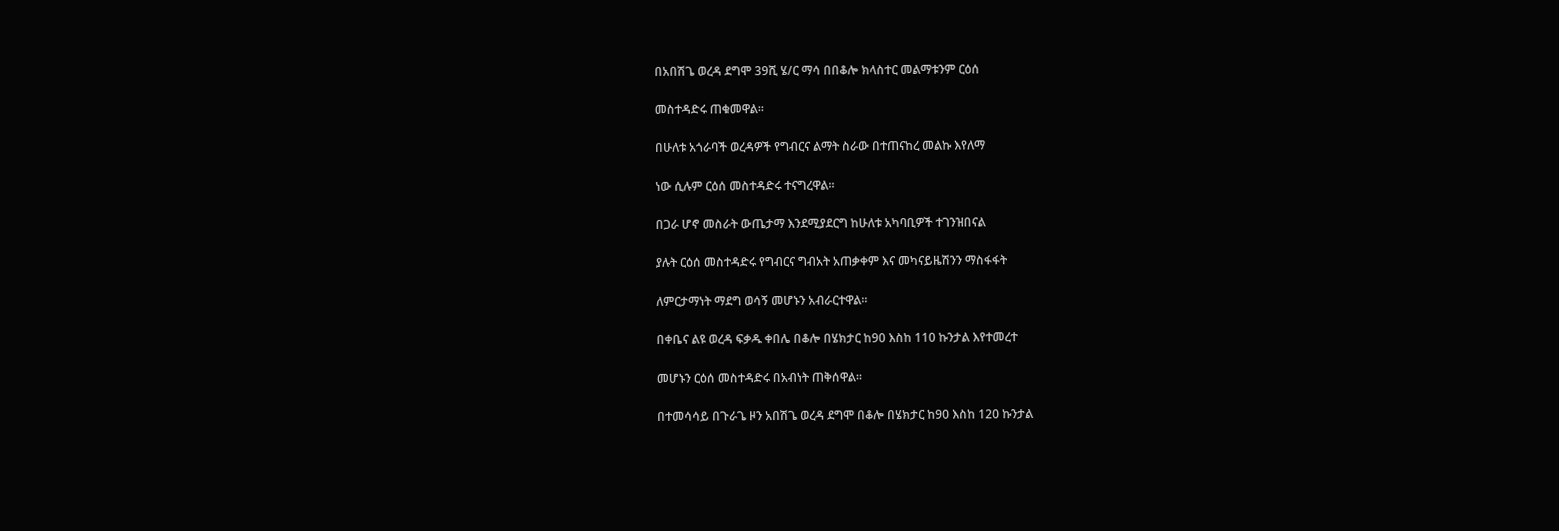በአበሽጌ ወረዳ ደግሞ 39ሺ ሄ/ር ማሳ በበቆሎ ክላስተር መልማቱንም ርዕሰ

መስተዳድሩ ጠቁመዋል።

በሁለቱ አጎራባች ወረዳዎች የግብርና ልማት ስራው በተጠናከረ መልኩ እየለማ

ነው ሲሉም ርዕሰ መስተዳድሩ ተናግረዋል።

በጋራ ሆኖ መስራት ውጤታማ እንደሚያደርግ ከሁለቱ አካባቢዎች ተገንዝበናል

ያሉት ርዕሰ መስተዳድሩ የግብርና ግብአት አጠቃቀም እና መካናይዜሽንን ማስፋፋት

ለምርታማነት ማደግ ወሳኝ መሆኑን አብራርተዋል።

በቀቤና ልዩ ወረዳ ፍቃዱ ቀበሌ በቆሎ በሄክታር ከ90 እስከ 110 ኩንታል እየተመረተ

መሆኑን ርዕሰ መስተዳድሩ በአብነት ጠቅሰዋል።

በተመሳሳይ በጉራጌ ዞን አበሽጌ ወረዳ ደግሞ በቆሎ በሄክታር ከ90 እስከ 120 ኩንታል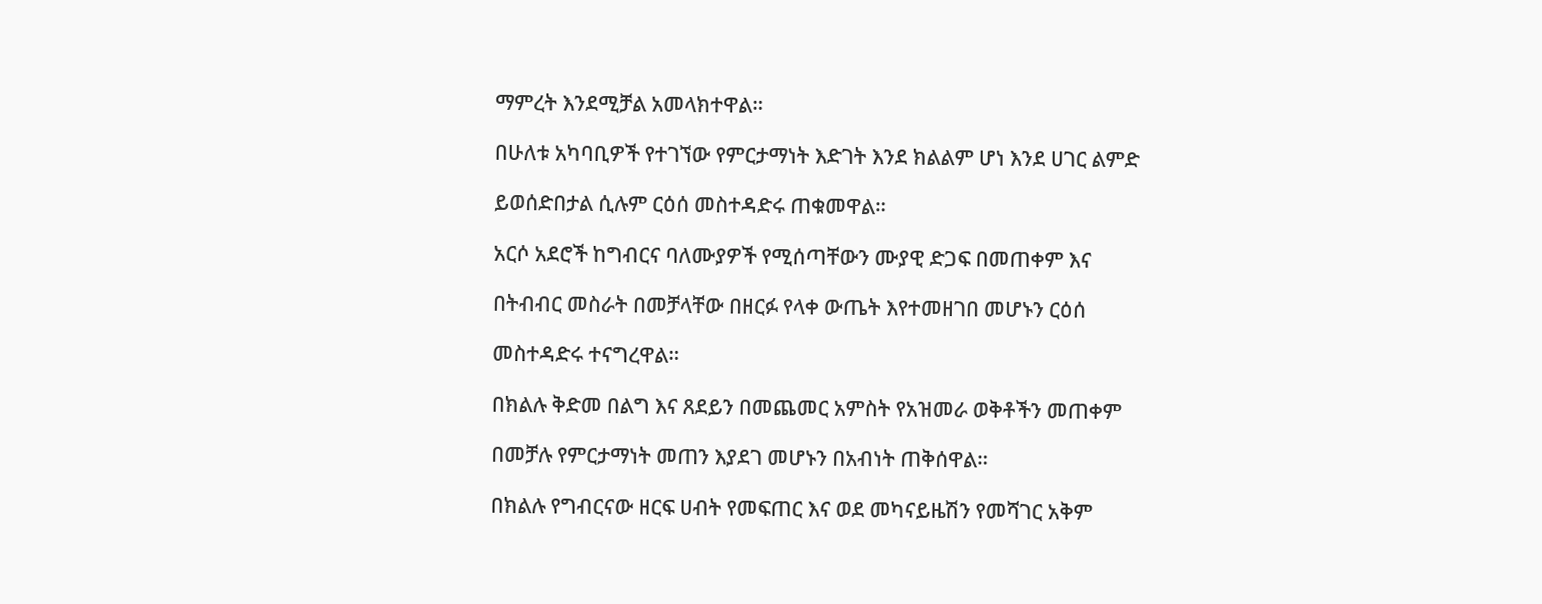ማምረት እንደሚቻል አመላክተዋል።

በሁለቱ አካባቢዎች የተገኘው የምርታማነት እድገት እንደ ክልልም ሆነ እንደ ሀገር ልምድ

ይወሰድበታል ሲሉም ርዕሰ መስተዳድሩ ጠቁመዋል።

አርሶ አደሮች ከግብርና ባለሙያዎች የሚሰጣቸውን ሙያዊ ድጋፍ በመጠቀም እና

በትብብር መስራት በመቻላቸው በዘርፉ የላቀ ውጤት እየተመዘገበ መሆኑን ርዕሰ

መስተዳድሩ ተናግረዋል።

በክልሉ ቅድመ በልግ እና ጸደይን በመጨመር አምስት የአዝመራ ወቅቶችን መጠቀም

በመቻሉ የምርታማነት መጠን እያደገ መሆኑን በአብነት ጠቅሰዋል።

በክልሉ የግብርናው ዘርፍ ሀብት የመፍጠር እና ወደ መካናይዜሽን የመሻገር አቅም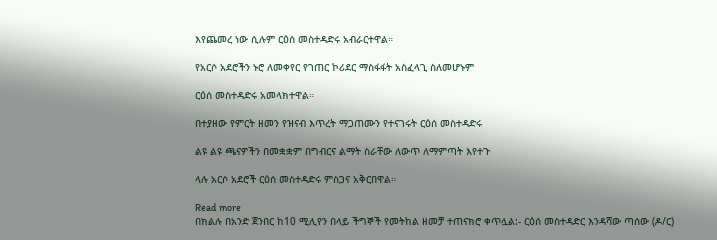እየጨመረ ነው ሲሉም ርዕሰ መስተዳድሩ አብራርተዋል።

የአርሶ አደሮችን ኑሮ ለመቀየር የገጠር ኮሪደር ማስፋፋት አስፈላጊ ስለመሆኑም

ርዕሰ መስተዳድሩ አመላክተዋል።

በተያዘው የምርት ዘመን የዝናብ እጥረት ማጋጠሙን የተናገሩት ርዕሰ መስተዳድሩ

ልዩ ልዩ ጫናዎችን በመቋቋም በግብርና ልማት ስራቸው ለውጥ ለማምጣት እየተጉ

ላሉ አርሶ አደሮች ርዕሰ መስተዳድሩ ምስጋና አቅርበዋል።

Read more
በክልሉ በአንድ ጀንበር ከ10 ሚሊየን በላይ ችግኞች የመትከል ዘመቻ ተጠናክሮ ቀጥሏል:- ርዕሰ መስተዳድር እንዳሻው ጣሰው (ዶ/ር)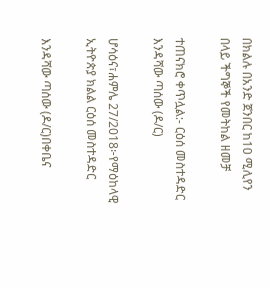በክልሉ በአንድ ጀንበር ከ10 ሚሊየን በላይ ችግኞች የመትከል ዘመቻ

ተጠናክሮ ቀጥሏል:- ርዕሰ መስተዳድር እንዳሻው ጣሰው (ዶ/ር)

ሆሳዕና፣ሐምሌ 27/2018፦የማዕከላዊ ኢትዮጵያ ክልል ርዕሰ መስተዳድር

እንዳሻው ጣሰው (ዶ/ር)በቀቤና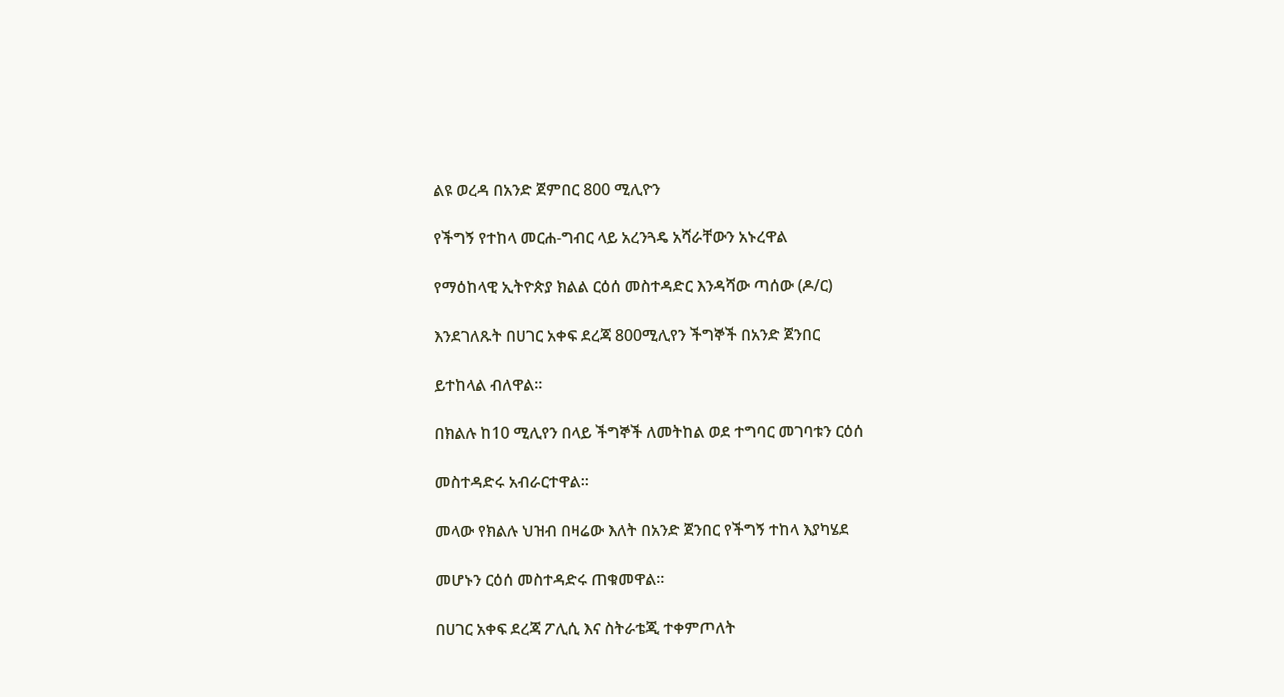ልዩ ወረዳ በአንድ ጀምበር 800 ሚሊዮን

የችግኝ የተከላ መርሐ-ግብር ላይ አረንጓዴ አሻራቸውን አኑረዋል

የማዕከላዊ ኢትዮጵያ ክልል ርዕሰ መስተዳድር እንዳሻው ጣሰው (ዶ/ር)

እንደገለጹት በሀገር አቀፍ ደረጃ 800ሚሊየን ችግኞች በአንድ ጀንበር

ይተከላል ብለዋል።

በክልሉ ከ10 ሚሊየን በላይ ችግኞች ለመትከል ወደ ተግባር መገባቱን ርዕሰ

መስተዳድሩ አብራርተዋል።

መላው የክልሉ ህዝብ በዛሬው እለት በአንድ ጀንበር የችግኝ ተከላ እያካሄደ

መሆኑን ርዕሰ መስተዳድሩ ጠቁመዋል።

በሀገር አቀፍ ደረጃ ፖሊሲ እና ስትራቴጂ ተቀምጦለት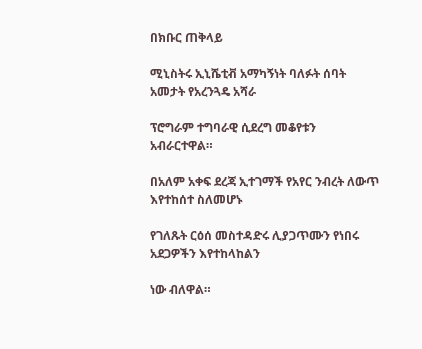በክቡር ጠቅላይ

ሚኒስትሩ ኢኒሼቲቭ አማካኝነት ባለፉት ሰባት አመታት የአረንጓዴ አሻራ

ፕሮግራም ተግባራዊ ሲደረግ መቆየቱን አብራርተዋል።

በአለም አቀፍ ደረጃ ኢተገማች የአየር ንብረት ለውጥ እየተከሰተ ስለመሆኑ

የገለጹት ርዕሰ መስተዳድሩ ሊያጋጥሙን የነበሩ አደጋዎችን እየተከላከልን

ነው ብለዋል።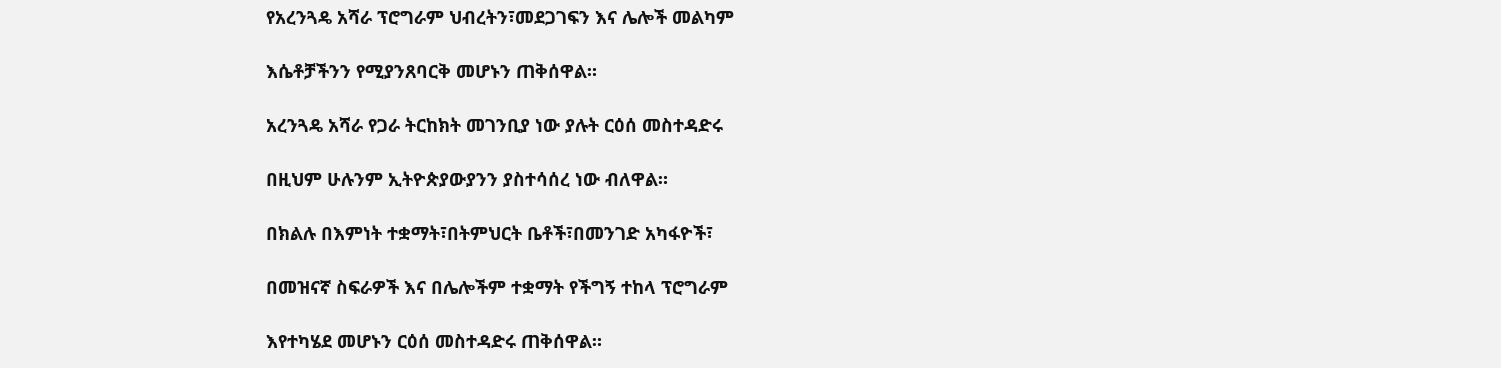የአረንጓዴ አሻራ ፕሮግራም ህብረትን፣መደጋገፍን እና ሌሎች መልካም

እሴቶቻችንን የሚያንጸባርቅ መሆኑን ጠቅሰዋል።

አረንጓዴ አሻራ የጋራ ትርከክት መገንቢያ ነው ያሉት ርዕሰ መስተዳድሩ

በዚህም ሁሉንም ኢትዮጵያውያንን ያስተሳሰረ ነው ብለዋል።

በክልሉ በእምነት ተቋማት፣በትምህርት ቤቶች፣በመንገድ አካፋዮች፣

በመዝናኛ ስፍራዎች እና በሌሎችም ተቋማት የችግኝ ተከላ ፕሮግራም

እየተካሄደ መሆኑን ርዕሰ መስተዳድሩ ጠቅሰዋል።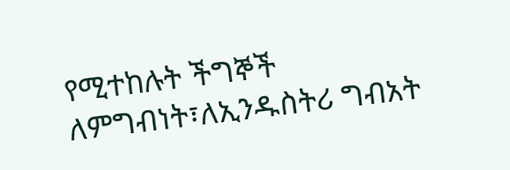የሚተከሉት ችግኞች ለምግብነት፣ለኢንዱስትሪ ግብአት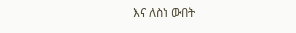እና ለስነ ውበት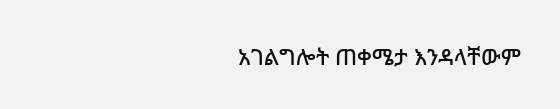አገልግሎት ጠቀሜታ እንዳላቸውም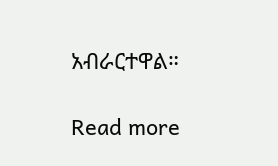አብራርተዋል።

Read more